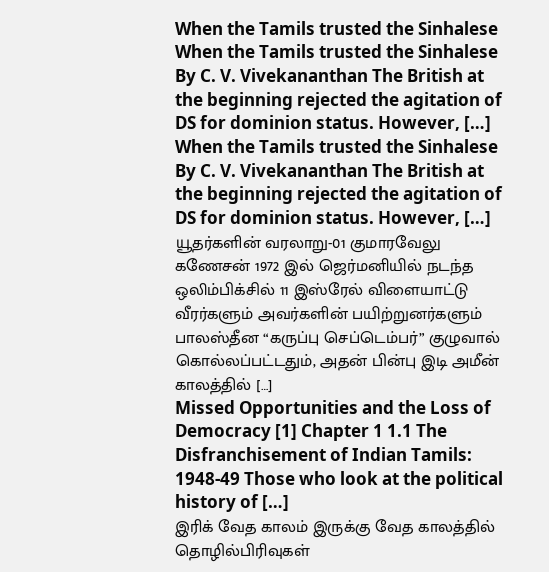When the Tamils trusted the Sinhalese
When the Tamils trusted the Sinhalese By C. V. Vivekananthan The British at the beginning rejected the agitation of DS for dominion status. However, […]
When the Tamils trusted the Sinhalese By C. V. Vivekananthan The British at the beginning rejected the agitation of DS for dominion status. However, […]
யூதர்களின் வரலாறு-01 குமாரவேலு கணேசன் 1972 இல் ஜெர்மனியில் நடந்த ஒலிம்பிக்சில் 11 இஸ்ரேல் விளையாட்டு வீரர்களும் அவர்களின் பயிற்றுனர்களும் பாலஸ்தீன “கருப்பு செப்டெம்பர்” குழுவால் கொல்லப்பட்டதும், அதன் பின்பு இடி அமீன் காலத்தில் […]
Missed Opportunities and the Loss of Democracy [1] Chapter 1 1.1 The Disfranchisement of Indian Tamils: 1948-49 Those who look at the political history of […]
இரிக் வேத காலம் இருக்கு வேத காலத்தில் தொழில்பிரிவுகள்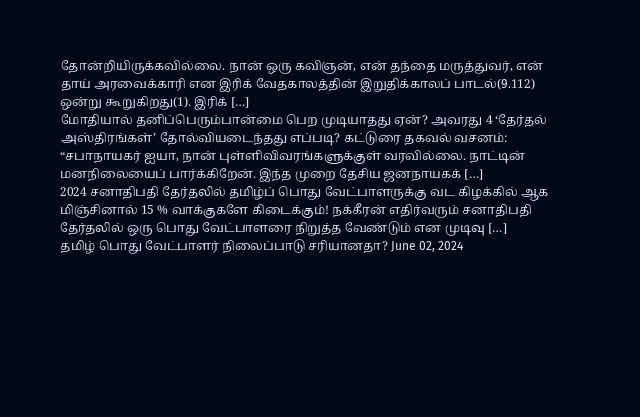தோன்றியிருக்கவில்லை. நான் ஒரு கவிஞன், என் தந்தை மருத்துவர், என் தாய் அரவைக்காரி என இரிக் வேதகாலத்தின் இறுதிக்காலப் பாடல்(9.112) ஒன்று கூறுகிறது(1). இரிக் […]
மோதியால் தனிப்பெரும்பான்மை பெற முடியாதது ஏன்? அவரது 4 ‘தேர்தல் அஸ்திரங்கள்’ தோல்வியடைந்தது எப்படி? கட்டுரை தகவல் வசனம்: “சபாநாயகர் ஐயா, நான் புள்ளிவிவரங்களுக்குள் வரவில்லை. நாட்டின் மனநிலையைப் பார்க்கிறேன். இந்த முறை தேசிய ஜனநாயகக் […]
2024 சனாதிபதி தேர்தலில் தமிழ்ப் பொது வேட்பாளருக்கு வட கிழக்கில் ஆக மிஞ்சினால் 15 % வாக்குகளே கிடைக்கும்! நக்கீரன் எதிர்வரும் சனாதிபதி தேர்தலில் ஒரு பொது வேட்பாளரை நிறுத்த வேண்டும் என முடிவு […]
தமிழ் பொது வேட்பாளர் நிலைப்பாடு சரியானதா? June 02, 2024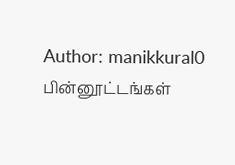Author: manikkural0 பின்னூட்டங்கள்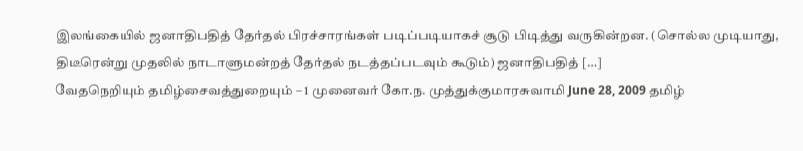இலங்கையில் ஜனாதிபதித் தேர்தல் பிரச்சாரங்கள் படிப்படியாகச் சூடு பிடித்து வருகின்றன. (சொல்ல முடியாது, திடீரென்று முதலில் நாடாளுமன்றத் தேர்தல் நடத்தப்படவும் கூடும்) ஜனாதிபதித் […]
வேதநெறியும் தமிழ்சைவத்துறையும் – 1 முனைவர் கோ.ந. முத்துக்குமாரசுவாமி June 28, 2009 தமிழ்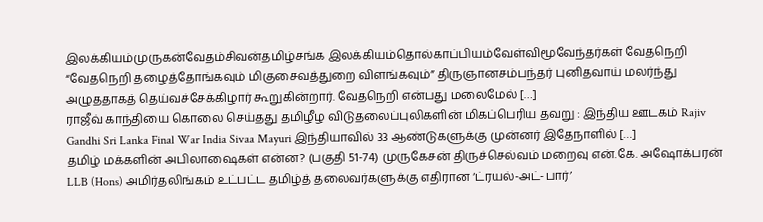இலக்கியம்முருகன்வேதம்சிவன்தமிழ்சங்க இலக்கியம்தொல்காப்பியம்வேள்விமூவேந்தர்கள் வேதநெறி “வேதநெறி தழைத்தோங்கவும் மிகுசைவத்துறை விளங்கவும்” திருஞானசம்பந்தர் புனிதவாய் மலர்ந்து அழுததாகத் தெய்வச்சேக்கிழார் கூறுகின்றார். வேதநெறி என்பது மலைமேல் […]
ராஜீவ் காந்தியை கொலை செய்தது தமிழீழ விடுதலைப்புலிகளின் மிகப்பெரிய தவறு : இந்திய ஊடகம் Rajiv Gandhi Sri Lanka Final War India Sivaa Mayuri இந்தியாவில் 33 ஆண்டுகளுக்கு முன்னர் இதேநாளில் […]
தமிழ் மக்களின் அபிலாஷைகள் என்ன? (பகுதி 51-74) முருகேசன் திருச்செல்வம் மறைவு என்.கே. அஷோக்பரன் LLB (Hons) அமிர்தலிங்கம் உட்பட்ட தமிழ்த் தலைவர்களுக்கு எதிரான ‘ட்ரயல்-அட்-பார்’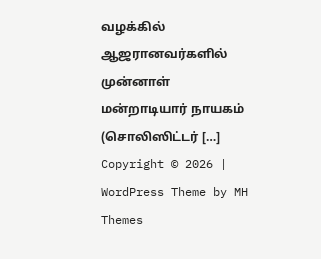வழக்கில் ஆஜரானவர்களில் முன்னாள் மன்றாடியார் நாயகம் (சொலிஸிட்டர் […]
Copyright © 2026 | WordPress Theme by MH Themes